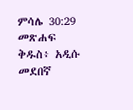ምሳሌ 30:29 መጽሐፍ ቅዱስ፥ አዲሱ መደበኛ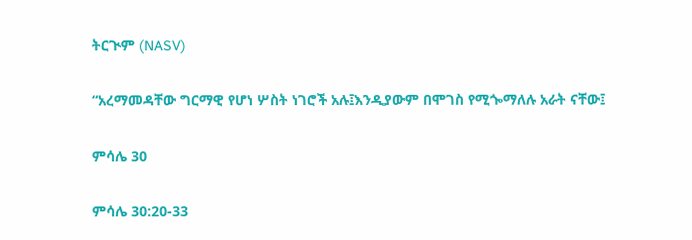ትርጒም (NASV)

“አረማመዳቸው ግርማዊ የሆነ ሦስት ነገሮች አሉ፤እንዲያውም በሞገስ የሚጐማለሉ አራት ናቸው፤

ምሳሌ 30

ምሳሌ 30:20-33